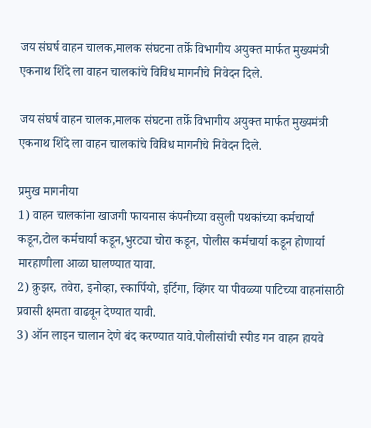जय संघर्ष वाहन चालक,मालक संघटना तर्फ़े विभागीय अयुक्त मार्फत मुख्यमंत्री एकनाथ शिंदे ला वाहन चालकांचे विविध मागनीचे निवेदन दिले.

जय संघर्ष वाहन चालक,मालक संघटना तर्फ़े विभागीय अयुक्त मार्फत मुख्यमंत्री एकनाथ शिंदे ला वाहन चालकांचे विविध मागनीचे निवेदन दिले.

प्रमुख मागनीया
1) वाहन चालकांना खाजगी फायनास कंपनीच्या वसुली पथकांच्या कर्मचार्यां कडून,टोल कर्मचार्यां कडून,भुरट्या चोरा कडून, पोलीस कर्मचार्या कडून होणार्या मारहाणीला आळा घालण्यात यावा.
2) क्रुझर, तवेरा, इनोव्हा, स्कार्पियो, इर्टिगा, व्हिंगर या पीवळ्या पाटिच्या वाहनांसाठी प्रवासी क्षमता वाढवून देण्यात यावी.
3) ऑन लाइन चालान देणे बंद करण्यात यावे.पोलीसांची स्पीड गन वाहन हायवे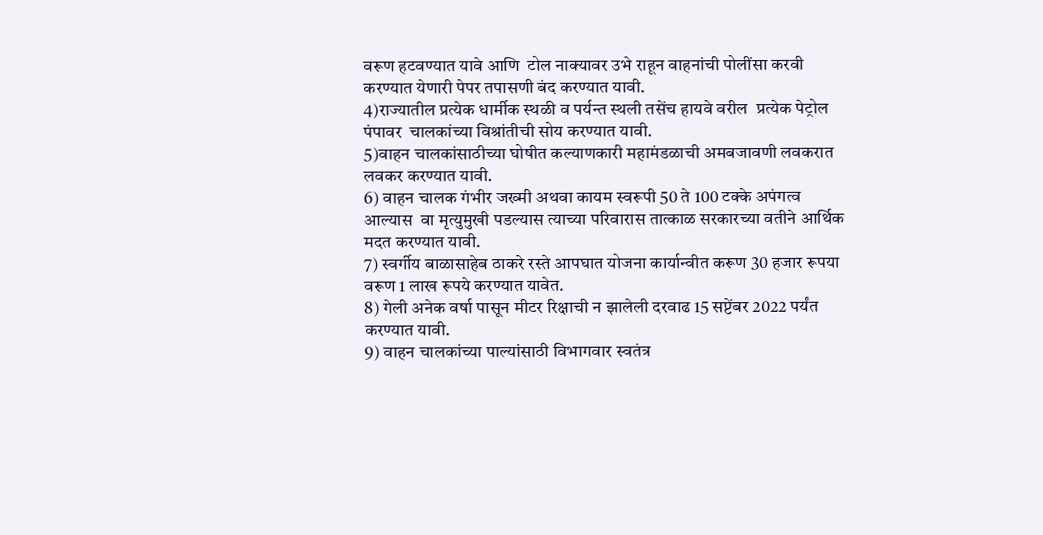वरूण हटवण्यात यावे आणि  टोल नाक्यावर उभे राहून वाहनांची पोलींसा करवी करण्यात येणारी पेपर तपासणी बंद करण्यात यावी.
4)राज्यातील प्रत्येक धार्मीक स्थळी व पर्यन्त स्थली तसेंच हायवे वरील  प्रत्येक पेट्रोल पंपावर  चालकांच्या विश्रांतीची सोय करण्यात यावी.
5)वाहन चालकांसाठीच्या घोषीत कल्याणकारी महामंडळाची अमबजावणी लवकरात लवकर करण्यात यावी.
6) वाहन चालक गंभीर जख्मी अथवा कायम स्वरूपी 50 ते 100 टक्के अपंगत्व आल्यास  वा मृत्युमुखी पडल्यास त्याच्या परिवारास तात्काळ सरकारच्या वतीने आर्थिक मदत करण्यात यावी.
7) स्वर्गीय बाळासाहेब ठाकरे रस्ते आपघात योजना कार्यान्वीत करूण 30 हजार रूपया वरूण 1 लाख रूपये करण्यात यावेत.
8) गेली अनेक वर्षा पासून मीटर रिक्षाची न झालेली दरवाढ 15 सप्टेंबर 2022 पर्यंत करण्यात यावी.
9) वाहन चालकांच्या पाल्यांसाठी विभागवार स्वतंत्र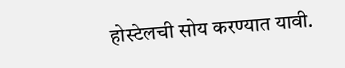होस्टेलची सोय करण्यात यावी.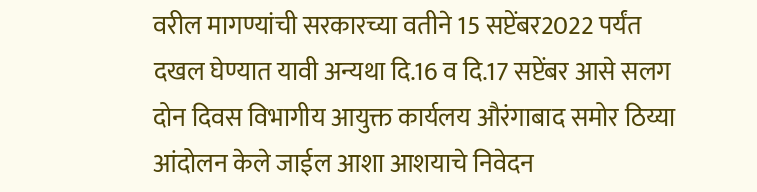वरील मागण्यांची सरकारच्या वतीने 15 सप्टेंबर2022 पर्यंत दखल घेण्यात यावी अन्यथा दि.16 व दि.17 सप्टेंबर आसे सलग दोन दिवस विभागीय आयुक्त कार्यलय औरंगाबाद समोर ठिय्या‌ आंदोलन केले जाईल आशा आशयाचे निवेदन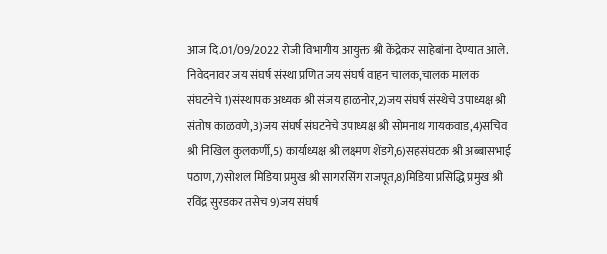आज दि.01/09/2022 रोजी विभागीय आयुक्त श्री केंद्रेकर साहेबांना देण्यात आले.
निवेदनावर जय संघर्ष संस्था प्रणित जय संघर्ष वाहन चालक,चालक मालक संघटनेचे 1)संस्थापक अध्यक श्री संजय हाळनोर,2)जय संघर्ष संस्थेचे उपाध्यक्ष श्री संतोष काळवणे,3)जय संघर्ष संघटनेचे उपाध्यक्ष श्री सोमनाथ गायकवाड,4)सचिव श्री निखिल कुलकर्णी,5) कार्याध्यक्ष श्री लक्ष्मण शेंडगे,6)सहसंघटक श्री अब्बासभाई पठाण,7)सोशल मिडिया‌ प्रमुख श्री सागरसिंग राजपूत,8)मिडिया प्रसिद्धि प्रमुख श्री रविंद्र सुरडकर तसेच 9)जय संघर्ष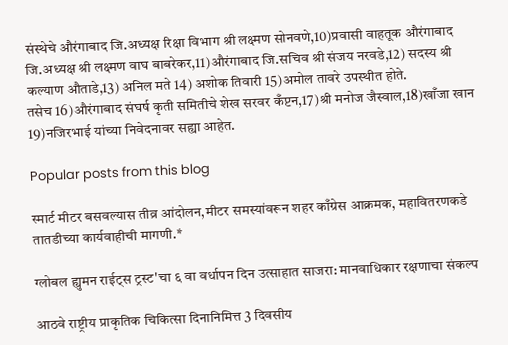संस्थेचे औरंगाबाद जि.अध्यक्ष रिक्षा विभाग श्री लक्ष्मण सोनवणे,10)प्रवासी वाहतूक औरंगाबाद जि.अध्यक्ष श्री लक्ष्मण वाघ बाबरेकर,11)औरंगाबाद जि.सचिव श्री संजय नरवडे,12) सदस्य श्री कल्याण औताडे,13) अनिल मते 14) अशोक तिवारी 15)अमोल तावरे उपस्थीत होते.
तसेच 16)औरंगाबाद संघर्ष कृती समितीचे शेख सरवर कँप्टन,17)श्री मनोज जैस्वाल,18)खाँजा खान 19)नजिरभाई यांच्या निवेदनावर सह्या आहेत.

Popular posts from this blog

स्मार्ट मीटर बसवल्यास तीव्र आंदोलन,मीटर समस्यांवरून शहर काँग्रेस आक्रमक, महावितरणकडे तातडीच्या कार्यवाहीची मागणी.*

ग्लोबल ह्युमन राईट्स ट्रस्ट'चा ६ वा वर्धापन दिन उत्साहात साजरा: मानवाधिकार रक्षणाचा संकल्प

आठवे राष्ट्रीय प्राकृतिक चिकित्सा दिनानिमित्त 3 दिवसीय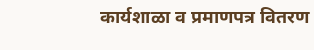कार्यशाळा व प्रमाणपत्र वितरण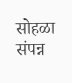सोहळा संपन्न